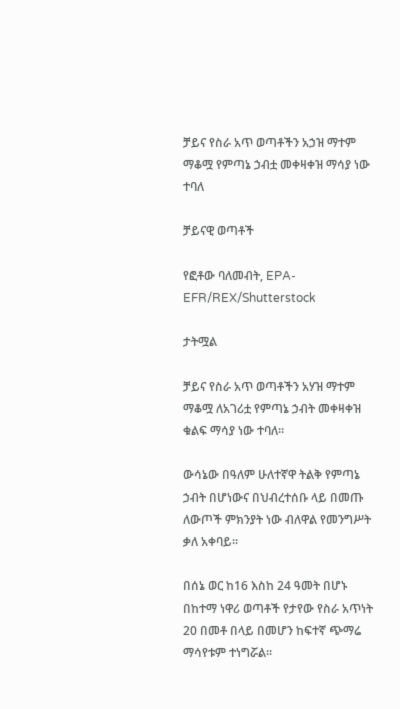ቻይና የስራ አጥ ወጣቶችን አኃዝ ማተም ማቆሟ የምጣኔ ኃብቷ መቀዛቀዝ ማሳያ ነው ተባለ

ቻይናዊ ወጣቶች

የፎቶው ባለመብት, EPA-EFR/REX/Shutterstock

ታትሟል

ቻይና የስራ አጥ ወጣቶችን አሃዝ ማተም ማቆሟ ለአገሪቷ የምጣኔ ኃብት መቀዛቀዝ ቁልፍ ማሳያ ነው ተባለ።

ውሳኔው በዓለም ሁለተኛዋ ትልቅ የምጣኔ ኃብት በሆነውና በህብረተሰቡ ላይ በመጡ ለውጦች ምክንያት ነው ብለዋል የመንግሥት ቃለ አቀባይ።

በሰኔ ወር ከ16 እስከ 24 ዓመት በሆኑ በከተማ ነዋሪ ወጣቶች የታየው የስራ አጥነት 20 በመቶ በላይ በመሆን ከፍተኛ ጭማሬ ማሳየቱም ተነግሯል።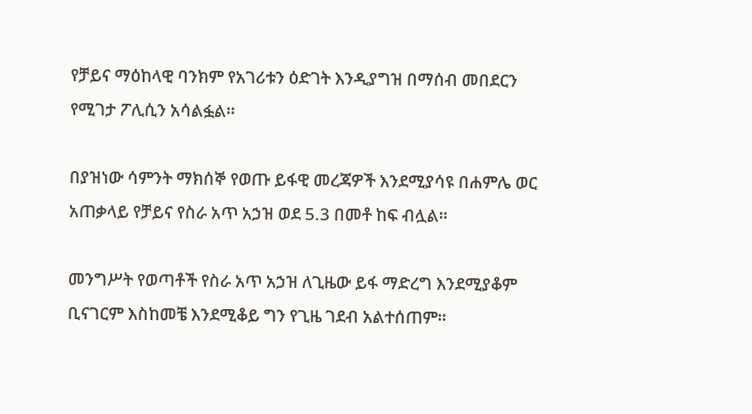የቻይና ማዕከላዊ ባንክም የአገሪቱን ዕድገት እንዲያግዝ በማሰብ መበደርን የሚገታ ፖሊሲን አሳልፏል።

በያዝነው ሳምንት ማክሰኞ የወጡ ይፋዊ መረጃዎች እንደሚያሳዩ በሐምሌ ወር አጠቃላይ የቻይና የስራ አጥ አኃዝ ወደ 5.3 በመቶ ከፍ ብሏል።

መንግሥት የወጣቶች የስራ አጥ አኃዝ ለጊዜው ይፋ ማድረግ እንደሚያቆም ቢናገርም እስከመቼ እንደሚቆይ ግን የጊዜ ገደብ አልተሰጠም።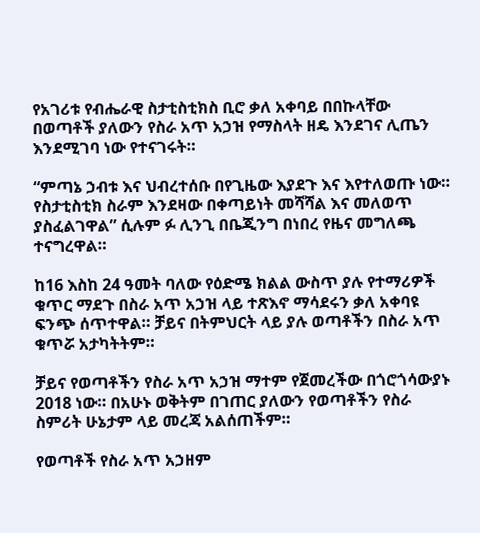የአገሪቱ የብሔራዊ ስታቲስቲክስ ቢሮ ቃለ አቀባይ በበኩላቸው በወጣቶች ያለውን የስራ አጥ አኃዝ የማስላት ዘዴ እንደገና ሊጤን እንደሚገባ ነው የተናገሩት።

“ምጣኔ ኃብቱ እና ህብረተሰቡ በየጊዜው እያደጉ እና እየተለወጡ ነው። የስታቲስቲክ ስራም እንደዛው በቀጣይነት መሻሻል እና መለወጥ ያስፈልገዋል” ሲሉም ፉ ሊንጊ በቤጂንግ በነበረ የዜና መግለጫ ተናግረዋል።

ከ16 እስከ 24 ዓመት ባለው የዕድሜ ክልል ውስጥ ያሉ የተማሪዎች ቁጥር ማደጉ በስራ አጥ አኃዝ ላይ ተጽእኖ ማሳደሩን ቃለ አቀባዩ ፍንጭ ሰጥተዋል። ቻይና በትምህርት ላይ ያሉ ወጣቶችን በስራ አጥ ቁጥሯ አታካትትም።

ቻይና የወጣቶችን የስራ አጥ አኃዝ ማተም የጀመረችው በጎሮጎሳውያኑ 2018 ነው። በአሁኑ ወቅትም በገጠር ያለውን የወጣቶችን የስራ ስምሪት ሁኔታም ላይ መረጃ አልሰጠችም።

የወጣቶች የስራ አጥ አኃዘም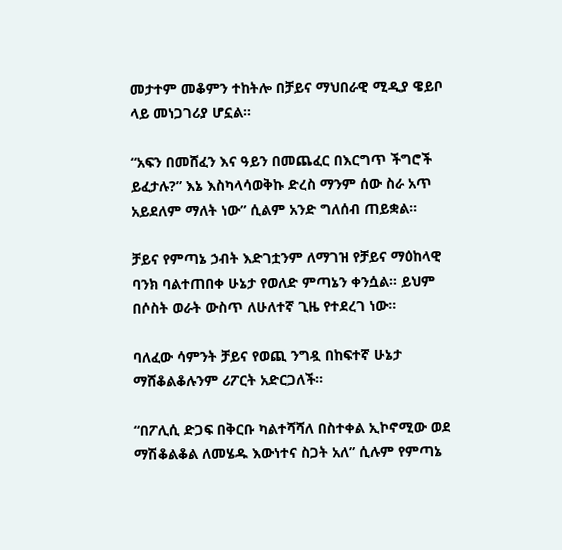መታተም መቆምን ተከትሎ በቻይና ማህበራዊ ሚዲያ ዌይቦ ላይ መነጋገሪያ ሆኗል።

“አፍን በመሸፈን እና ዓይን በመጨፈር በእርግጥ ችግሮች ይፈታሉ?” እኔ እስካላሳወቅኩ ድረስ ማንም ሰው ስራ አጥ አይደለም ማለት ነው” ሲልም አንድ ግለሰብ ጠይቋል።

ቻይና የምጣኔ ኃብት እድገቷንም ለማገዝ የቻይና ማዕከላዊ ባንክ ባልተጠበቀ ሁኔታ የወለድ ምጣኔን ቀንሷል። ይህም በሶስት ወራት ውስጥ ለሁለተኛ ጊዜ የተደረገ ነው።

ባለፈው ሳምንት ቻይና የወጪ ንግዷ በከፍተኛ ሁኔታ ማሸቆልቆሉንም ሪፖርት አድርጋለች።

“በፖሊሲ ድጋፍ በቅርቡ ካልተሻሻለ በስተቀል ኢኮኖሚው ወደ ማሽቆልቆል ለመሄዱ እውነተና ስጋት አለ” ሲሉም የምጣኔ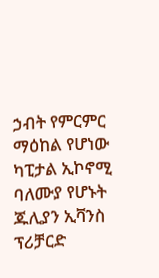ኃብት የምርምር ማዕከል የሆነው ካፒታል ኢኮኖሚ ባለሙያ የሆኑት ጁሊያን ኢቫንስ ፕሪቻርድ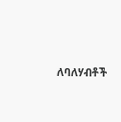ለባለሃብቶች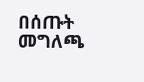በሰጡት መግለጫ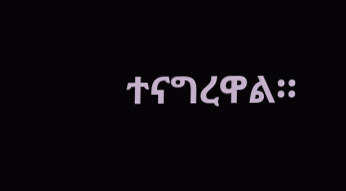ተናግረዋል።